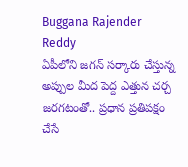Buggana Rajender Reddy
ఏపీలోని జగన్ సర్కారు చేస్తున్న అప్పుల మీద పెద్ద ఎత్తున చర్చ జరగటంతో.. ప్రధాన ప్రతిపక్షం చేసే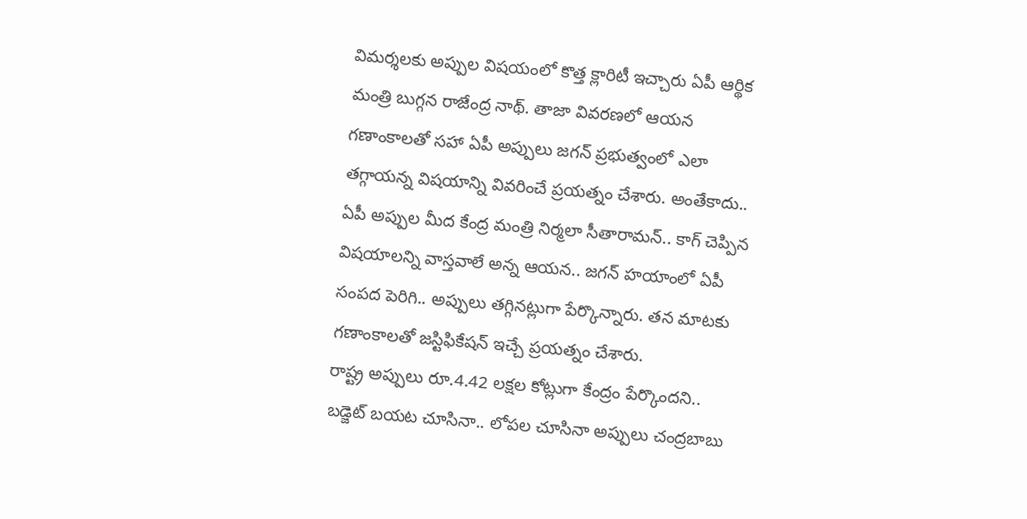విమర్శలకు అప్పుల విషయంలో కొత్త క్లారిటీ ఇచ్చారు ఏపీ ఆర్థిక మంత్రి బుగ్గన రాజేంద్ర నాథ్. తాజా వివరణలో ఆయన గణాంకాలతో సహా ఏపీ అప్పులు జగన్ ప్రభుత్వంలో ఎలా తగ్గాయన్న విషయాన్ని వివరించే ప్రయత్నం చేశారు. అంతేకాదు.. ఏపీ అప్పుల మీద కేంద్ర మంత్రి నిర్మలా సీతారామన్.. కాగ్ చెప్పిన విషయాలన్ని వాస్తవాలే అన్న ఆయన.. జగన్ హయాంలో ఏపీ సంపద పెరిగి.. అప్పులు తగ్గినట్లుగా పేర్కొన్నారు. తన మాటకు గణాంకాలతో జస్టిఫికేషన్ ఇచ్చే ప్రయత్నం చేశారు.
రాష్ట్ర అప్పులు రూ.4.42 లక్షల కోట్లుగా కేంద్రం పేర్కొందని.. బడ్జెట్ బయట చూసినా.. లోపల చూసినా అప్పులు చంద్రబాబు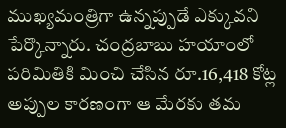ముఖ్యమంత్రిగా ఉన్నప్పుడే ఎక్కువని పేర్కొన్నారు. చంద్రబాబు హయాంలో పరిమితికి మించి చేసిన రూ.16,418 కోట్ల అప్పుల కారణంగా ఆ మేరకు తమ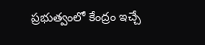ప్రభుత్వంలో కేంద్రం ఇచ్చే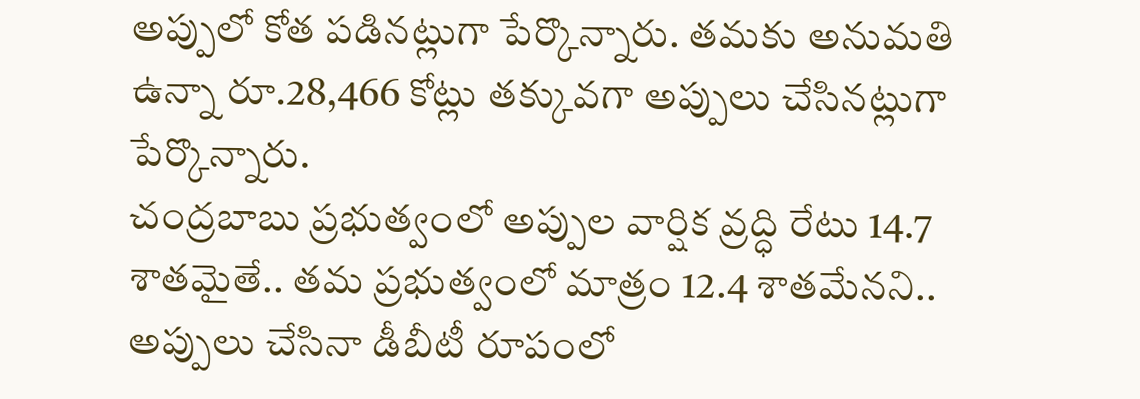అప్పులో కోత పడినట్లుగా పేర్కొన్నారు. తమకు అనుమతి ఉన్నా రూ.28,466 కోట్లు తక్కువగా అప్పులు చేసినట్లుగా పేర్కొన్నారు.
చంద్రబాబు ప్రభుత్వంలో అప్పుల వార్షిక వ్రద్ధి రేటు 14.7 శాతమైతే.. తమ ప్రభుత్వంలో మాత్రం 12.4 శాతమేనని.. అప్పులు చేసినా డీబీటీ రూపంలో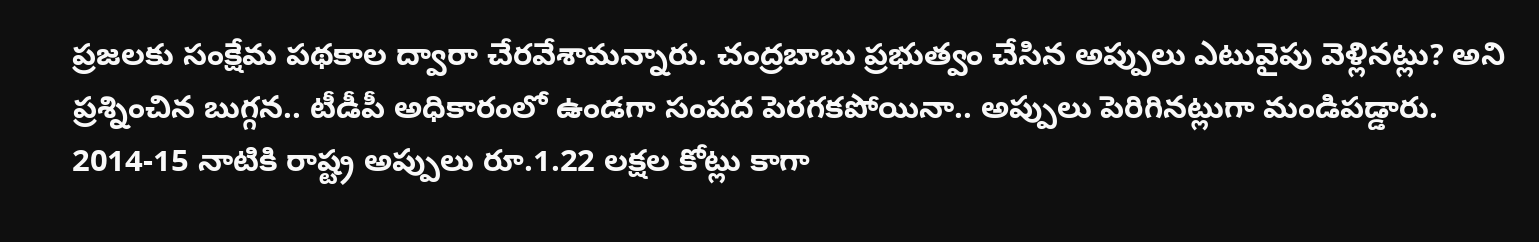ప్రజలకు సంక్షేమ పథకాల ద్వారా చేరవేశామన్నారు. చంద్రబాబు ప్రభుత్వం చేసిన అప్పులు ఎటువైపు వెళ్లినట్లు? అని ప్రశ్నించిన బుగ్గన.. టీడీపీ అధికారంలో ఉండగా సంపద పెరగకపోయినా.. అప్పులు పెరిగినట్లుగా మండిపడ్డారు.
2014-15 నాటికి రాష్ట్ర అప్పులు రూ.1.22 లక్షల కోట్లు కాగా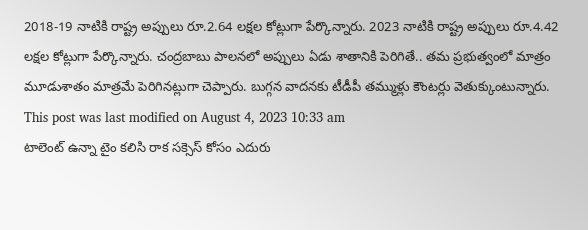2018-19 నాటికి రాష్ట్ర అప్పులు రూ.2.64 లక్షల కోట్లుగా పేర్కొన్నారు. 2023 నాటికి రాష్ట్ర అప్పులు రూ.4.42 లక్షల కోట్లుగా పేర్కొన్నారు. చంద్రబాబు పాలనలో అప్పులు ఏడు శాతానికి పెరిగితే.. తమ ప్రభుత్వంలో మాత్రం మూడుశాతం మాత్రమే పెరిగినట్లుగా చెప్పారు. బుగ్గన వాదనకు టీడీపీ తమ్ముళ్లు కౌంటర్లు వెతుక్కుంటున్నారు.
This post was last modified on August 4, 2023 10:33 am
టాలెంట్ ఉన్నా టైం కలిసి రాక సక్సెస్ కోసం ఎదురు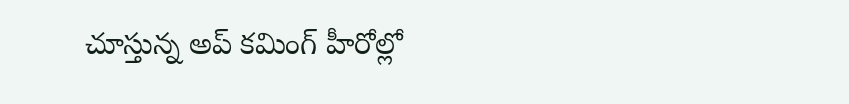చూస్తున్న అప్ కమింగ్ హీరోల్లో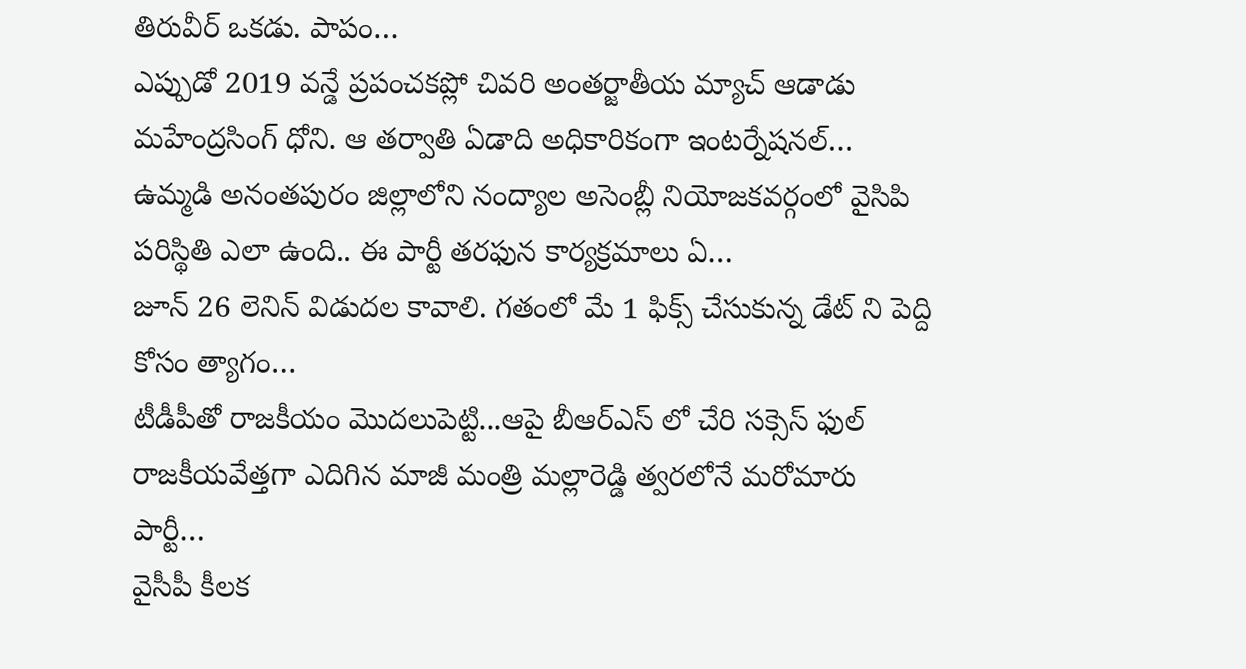తిరువీర్ ఒకడు. పాపం…
ఎప్పుడో 2019 వన్డే ప్రపంచకప్లో చివరి అంతర్జాతీయ మ్యాచ్ ఆడాడు మహేంద్రసింగ్ ధోని. ఆ తర్వాతి ఏడాది అధికారికంగా ఇంటర్నేషనల్…
ఉమ్మడి అనంతపురం జిల్లాలోని నంద్యాల అసెంబ్లీ నియోజకవర్గంలో వైసిపి పరిస్థితి ఎలా ఉంది.. ఈ పార్టీ తరఫున కార్యక్రమాలు ఏ…
జూన్ 26 లెనిన్ విడుదల కావాలి. గతంలో మే 1 ఫిక్స్ చేసుకున్న డేట్ ని పెద్ది కోసం త్యాగం…
టీడీపీతో రాజకీయం మొదలుపెట్టి...ఆపై బీఆర్ఎస్ లో చేరి సక్సెస్ ఫుల్ రాజకీయవేత్తగా ఎదిగిన మాజీ మంత్రి మల్లారెడ్డి త్వరలోనే మరోమారు పార్టీ…
వైసీపీ కీలక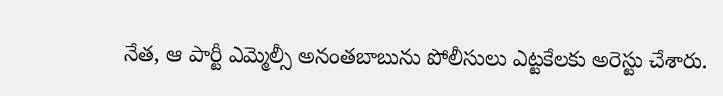నేత, ఆ పార్టీ ఎమ్మెల్సీ అనంతబాబును పోలీసులు ఎట్టకేలకు అరెస్టు చేశారు.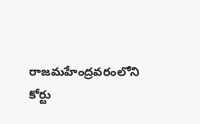రాజమహేంద్రవరంలోని కోర్టు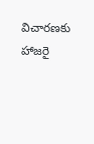విచారణకు హాజరై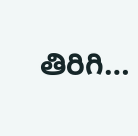తిరిగి…